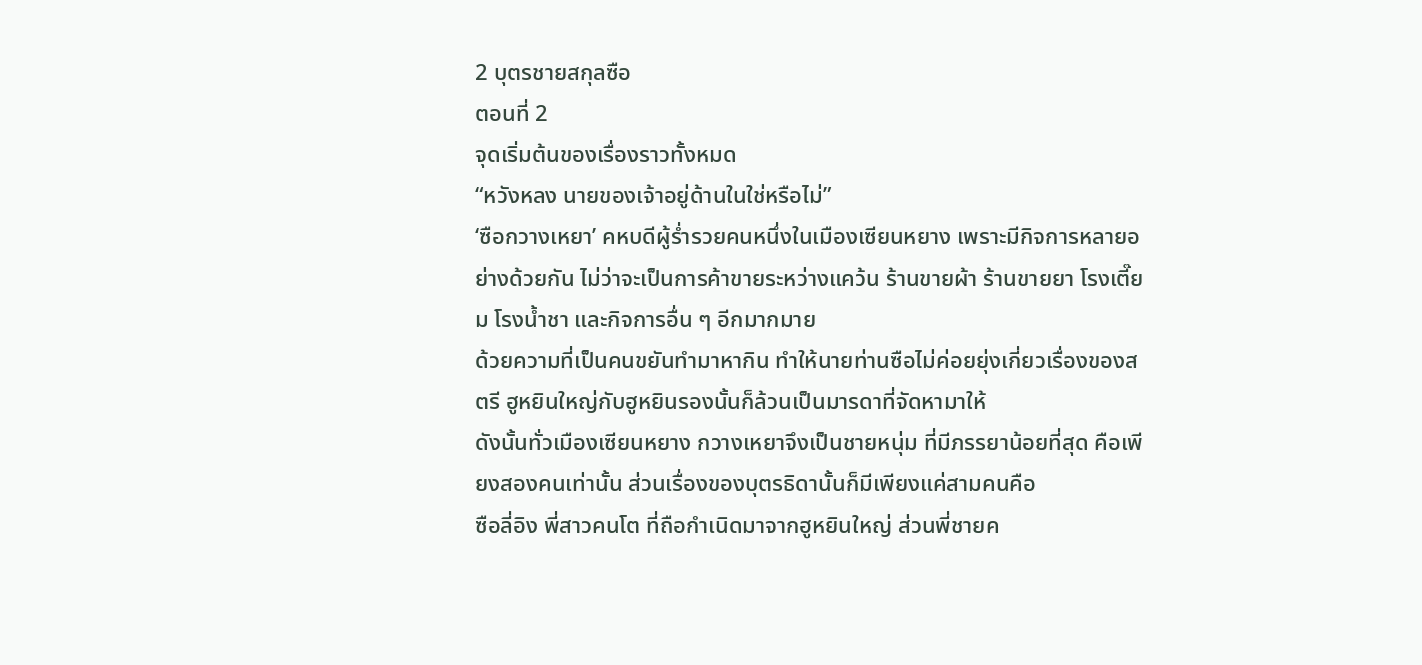2 บุตรชายสกุลซือ
ตอนที่ 2
จุดเริ่มต้นของเรื่องราวทั้งหมด
“หวังหลง นายของเจ้าอยู่ด้านในใช่หรือไม่”
‘ซือกวางเหยา’ คหบดีผู้ร่ำรวยคนหนึ่งในเมืองเซียนหยาง เพราะมีกิจการหลายอย่างด้วยกัน ไม่ว่าจะเป็นการค้าขายระหว่างแคว้น ร้านขายผ้า ร้านขายยา โรงเตี๊ยม โรงน้ำชา และกิจการอื่น ๆ อีกมากมาย
ด้วยความที่เป็นคนขยันทำมาหากิน ทำให้นายท่านซือไม่ค่อยยุ่งเกี่ยวเรื่องของสตรี ฮูหยินใหญ่กับฮูหยินรองนั้นก็ล้วนเป็นมารดาที่จัดหามาให้
ดังนั้นทั่วเมืองเซียนหยาง กวางเหยาจึงเป็นชายหนุ่ม ที่มีภรรยาน้อยที่สุด คือเพียงสองคนเท่านั้น ส่วนเรื่องของบุตรธิดานั้นก็มีเพียงแค่สามคนคือ
ซือลี่อิง พี่สาวคนโต ที่ถือกำเนิดมาจากฮูหยินใหญ่ ส่วนพี่ชายค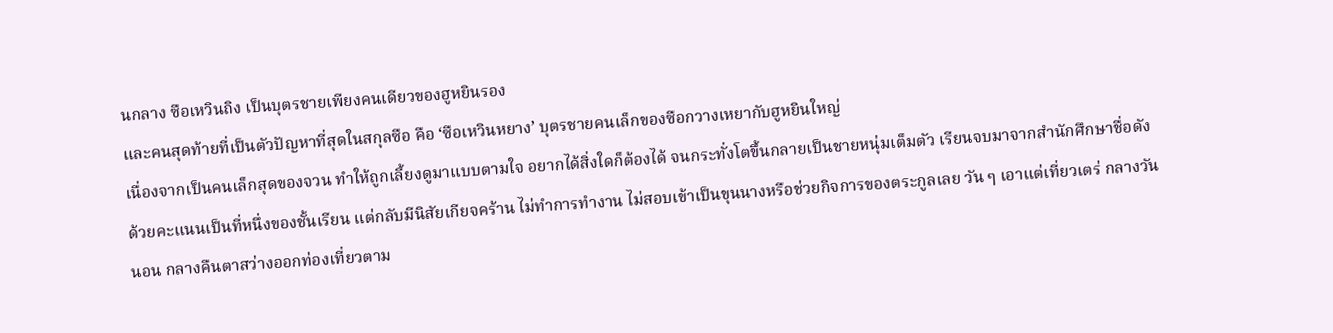นกลาง ซือเหวินถิง เป็นบุตรชายเพียงคนเดียวของฮูหยินรอง
และคนสุดท้ายที่เป็นตัวปัญหาที่สุดในสกุลซือ คือ ‘ซือเหวินหยาง’ บุตรชายคนเล็กของซือกวางเหยากับฮูหยินใหญ่
เนื่องจากเป็นคนเล็กสุดของจวน ทำให้ถูกเลี้ยงดูมาแบบตามใจ อยากได้สิ่งใดก็ต้องได้ จนกระทั่งโตขึ้นกลายเป็นชายหนุ่มเต็มตัว เรียนจบมาจากสำนักศึกษาชื่อดัง ด้วยคะแนนเป็นที่หนึ่งของชั้นเรียน แต่กลับมีนิสัยเกียจคร้าน ไม่ทำการทำงาน ไม่สอบเข้าเป็นขุนนางหรือช่วยกิจการของตระกูลเลย วัน ๆ เอาแต่เที่ยวเตร่ กลางวันนอน กลางคืนตาสว่างออกท่องเที่ยวตาม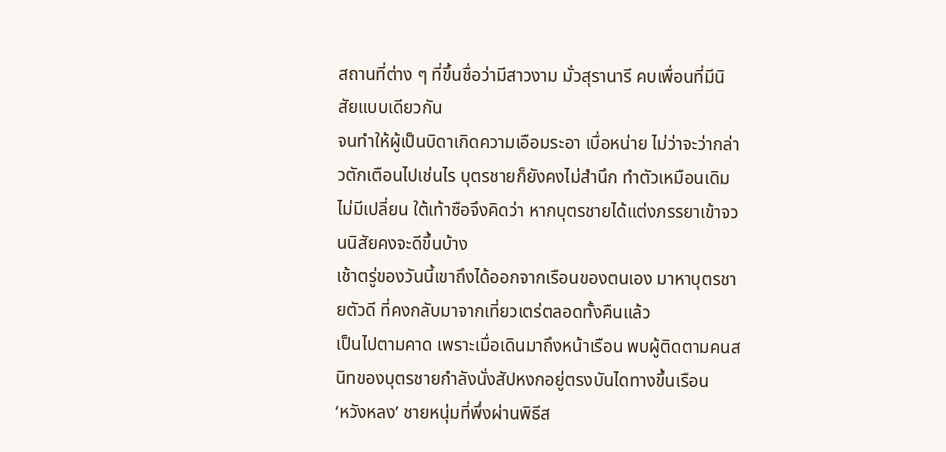สถานที่ต่าง ๆ ที่ขึ้นชื่อว่ามีสาวงาม มั่วสุรานารี คบเพื่อนที่มีนิสัยแบบเดียวกัน
จนทำให้ผู้เป็นบิดาเกิดความเอือมระอา เบื่อหน่าย ไม่ว่าจะว่ากล่าวตักเตือนไปเช่นไร บุตรชายก็ยังคงไม่สำนึก ทำตัวเหมือนเดิมไม่มีเปลี่ยน ใต้เท้าซือจึงคิดว่า หากบุตรชายได้แต่งภรรยาเข้าจวนนิสัยคงจะดีขึ้นบ้าง
เช้าตรู่ของวันนี้เขาถึงได้ออกจากเรือนของตนเอง มาหาบุตรชายตัวดี ที่คงกลับมาจากเที่ยวเตร่ตลอดทั้งคืนแล้ว
เป็นไปตามคาด เพราะเมื่อเดินมาถึงหน้าเรือน พบผู้ติดตามคนสนิทของบุตรชายกำลังนั่งสัปหงกอยู่ตรงบันไดทางขึ้นเรือน
‘หวังหลง’ ชายหนุ่มที่พึ่งผ่านพิธีส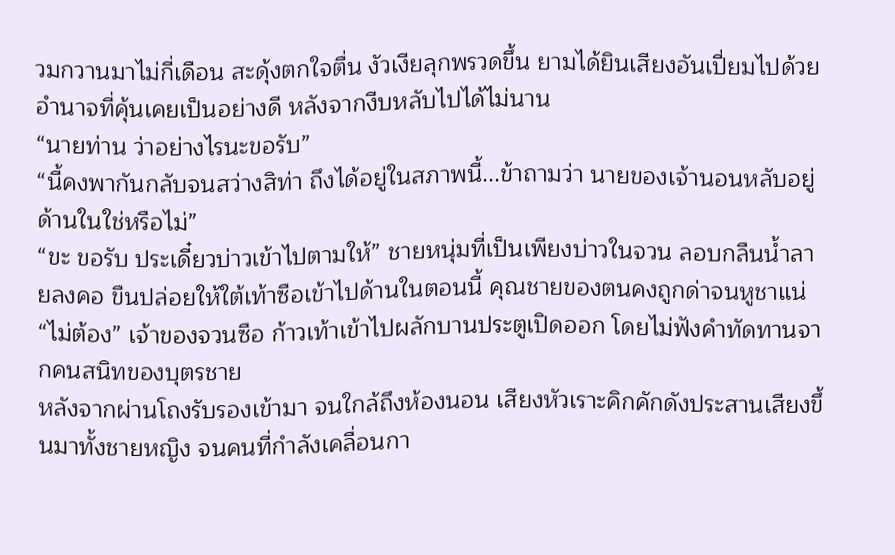วมกวานมาไม่กี่เดือน สะดุ้งตกใจตื่น งัวเงียลุกพรวดขึ้น ยามได้ยินเสียงอันเปี่ยมไปด้วยอำนาจที่คุ้นเคยเป็นอย่างดี หลังจากงีบหลับไปได้ไม่นาน
“นายท่าน ว่าอย่างไรนะขอรับ”
“นี้คงพากันกลับจนสว่างสิท่า ถึงได้อยู่ในสภาพนี้...ข้าถามว่า นายของเจ้านอนหลับอยู่ด้านในใช่หรือไม่”
“ขะ ขอรับ ประเดี๋ยวบ่าวเข้าไปตามให้” ชายหนุ่มที่เป็นเพียงบ่าวในจวน ลอบกลืนน้ำลายลงคอ ขืนปล่อยให้ใต้เท้าซือเข้าไปด้านในตอนนี้ คุณชายของตนคงถูกด่าจนหูชาแน่
“ไม่ต้อง” เจ้าของจวนซือ ก้าวเท้าเข้าไปผลักบานประตูเปิดออก โดยไม่ฟังคำทัดทานจากคนสนิทของบุตรชาย
หลังจากผ่านโถงรับรองเข้ามา จนใกล้ถึงห้องนอน เสียงหัวเราะคิกคักดังประสานเสียงขึ้นมาทั้งชายหญิง จนคนที่กำลังเคลื่อนกา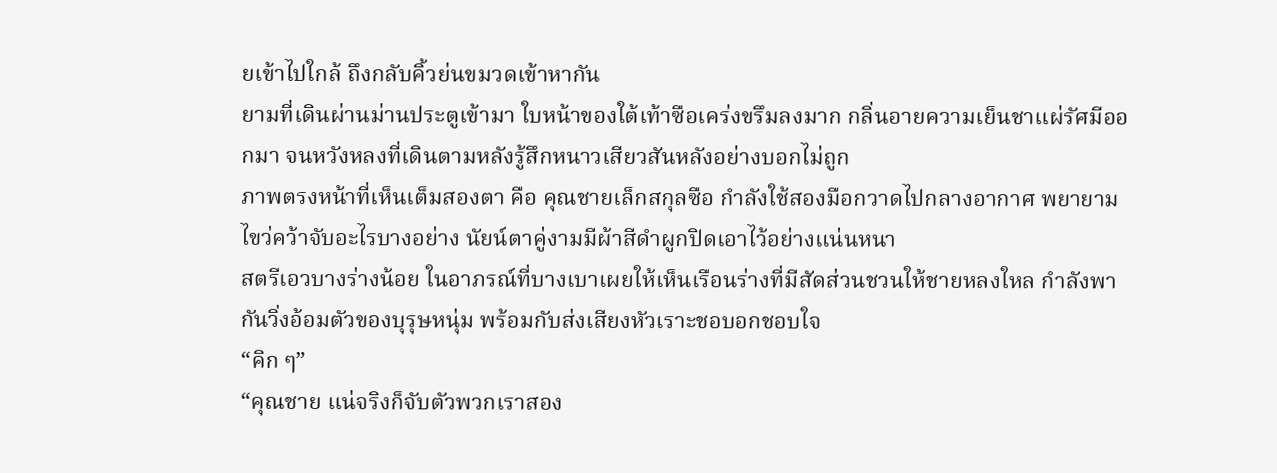ยเข้าไปใกล้ ถึงกลับคิ้วย่นขมวดเข้าหากัน
ยามที่เดินผ่านม่านประตูเข้ามา ใบหน้าของใต้เท้าซือเคร่งขรึมลงมาก กลิ่นอายความเย็นชาแผ่รัศมีออกมา จนหวังหลงที่เดินตามหลังรู้สึกหนาวเสียวสันหลังอย่างบอกไม่ถูก
ภาพตรงหน้าที่เห็นเต็มสองตา คือ คุณชายเล็กสกุลซือ กำลังใช้สองมือกวาดไปกลางอากาศ พยายามไขว่คว้าจับอะไรบางอย่าง นัยน์ตาคู่งามมีผ้าสีดำผูกปิดเอาไว้อย่างแน่นหนา
สตรีเอวบางร่างน้อย ในอาภรณ์ที่บางเบาเผยให้เห็นเรือนร่างที่มีสัดส่วนชวนให้ชายหลงใหล กำลังพากันวิ่งอ้อมตัวของบุรุษหนุ่ม พร้อมกับส่งเสียงหัวเราะชอบอกชอบใจ
“คิก ๆ”
“คุณชาย แน่จริงก็จับตัวพวกเราสอง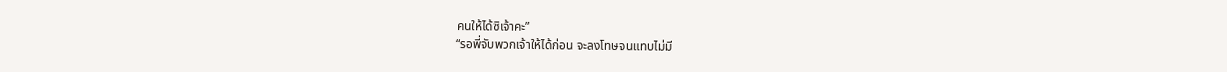คนให้ได้ซิเจ้าคะ”
“รอพี่จับพวกเจ้าให้ได้ก่อน จะลงโทษจนแทบไม่มี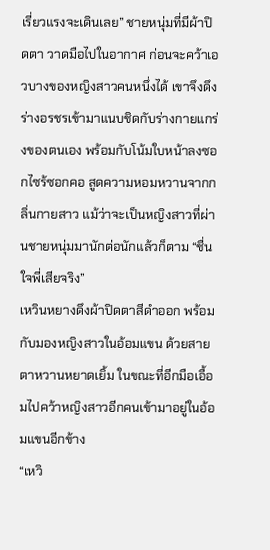เรี่ยวแรงจะเดินเลย” ชายหนุ่มที่มีผ้าปิดตา วาดมือไปในอากาศ ก่อนจะคว้าเอวบางของหญิงสาวคนหนึ่งได้ เขาจึงดึงร่างอรชรเข้ามาแนบชิดกับร่างกายแกร่งของตนเอง พร้อมกับโน้มใบหน้าลงซอกไซร้ซอกคอ สูดความหอมหวานจากกลิ่นกายสาว แม้ว่าจะเป็นหญิงสาวที่ผ่านชายหนุ่มมานักต่อนักแล้วก็ตาม “ชื่นใจพี่เสียจริง”
เหวินหยางดึงผ้าปิดตาสีดำออก พร้อมกับมองหญิงสาวในอ้อมแขน ด้วยสายตาหวานหยาดเยิ้ม ในขณะที่อีกมือเอื้อมไปคว้าหญิงสาวอีกคนเข้ามาอยู่ในอ้อมแขนอีกข้าง
“เหวิ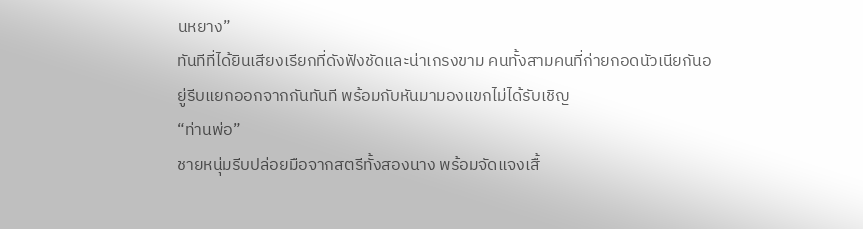นหยาง”
ทันทีที่ได้ยินเสียงเรียกที่ดังฟังชัดและน่าเกรงขาม คนทั้งสามคนที่ก่ายกอดนัวเนียกันอยู่รีบแยกออกจากกันทันที พร้อมกับหันมามองแขกไม่ได้รับเชิญ
“ท่านพ่อ”
ชายหนุ่มรีบปล่อยมือจากสตรีทั้งสองนาง พร้อมจัดแจงเสื้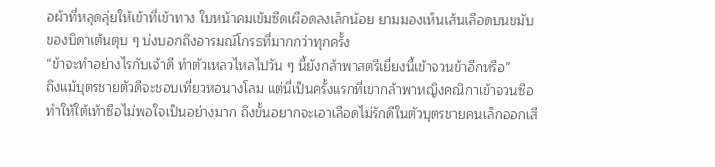อผ้าที่หลุดลุ่ยให้เข้าที่เข้าทาง ใบหน้าคมเข้มซีดเผือดลงเล็กน้อย ยามมองเห็นเส้นเลือดบนขมับของบิดาเต้นตุบ ๆ บ่งบอกถึงอารมณ์โกรธที่มากกว่าทุกครั้ง
“ข้าจะทำอย่างไรกับเจ้าดี ทำตัวเหลวไหลไปวัน ๆ นี้ยังกล้าพาสตรีเยี่ยงนี้เข้าจวนข้าอีกหรือ”
ถึงแม้บุตรชายตัวดีจะชอบเที่ยวหอนางโลม แต่นี่เป็นครั้งแรกที่เขากล้าพาหญิงคณิกาเข้าจวนซือ ทำให้ใต้เท้าซือไม่พอใจเป็นอย่างมาก ถึงขั้นอยากจะเอาเลือดไม่รักดีในตัวบุตรชายคนเล็กออกเสี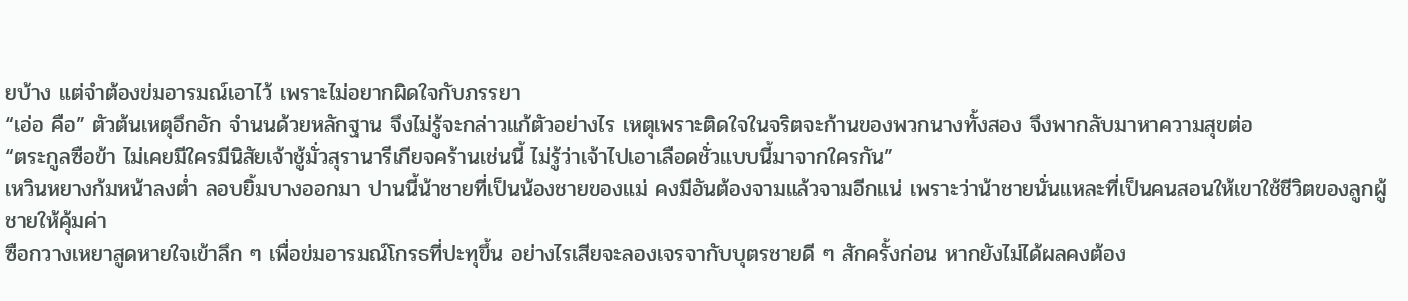ยบ้าง แต่จำต้องข่มอารมณ์เอาไว้ เพราะไม่อยากผิดใจกับภรรยา
“เอ่อ คือ” ตัวต้นเหตุอึกอัก จำนนด้วยหลักฐาน จึงไม่รู้จะกล่าวแก้ตัวอย่างไร เหตุเพราะติดใจในจริตจะก้านของพวกนางทั้งสอง จึงพากลับมาหาความสุขต่อ
“ตระกูลซือข้า ไม่เคยมีใครมีนิสัยเจ้าชู้มั่วสุรานารีเกียจคร้านเช่นนี้ ไม่รู้ว่าเจ้าไปเอาเลือดชั่วแบบนี้มาจากใครกัน”
เหวินหยางก้มหน้าลงต่ำ ลอบยิ้มบางออกมา ปานนี้น้าชายที่เป็นน้องชายของแม่ คงมีอันต้องจามแล้วจามอีกแน่ เพราะว่าน้าชายนั่นแหละที่เป็นคนสอนให้เขาใช้ชีวิตของลูกผู้ชายให้คุ้มค่า
ซือกวางเหยาสูดหายใจเข้าลึก ๆ เพื่อข่มอารมณ์โกรธที่ปะทุขึ้น อย่างไรเสียจะลองเจรจากับบุตรชายดี ๆ สักครั้งก่อน หากยังไม่ได้ผลคงต้อง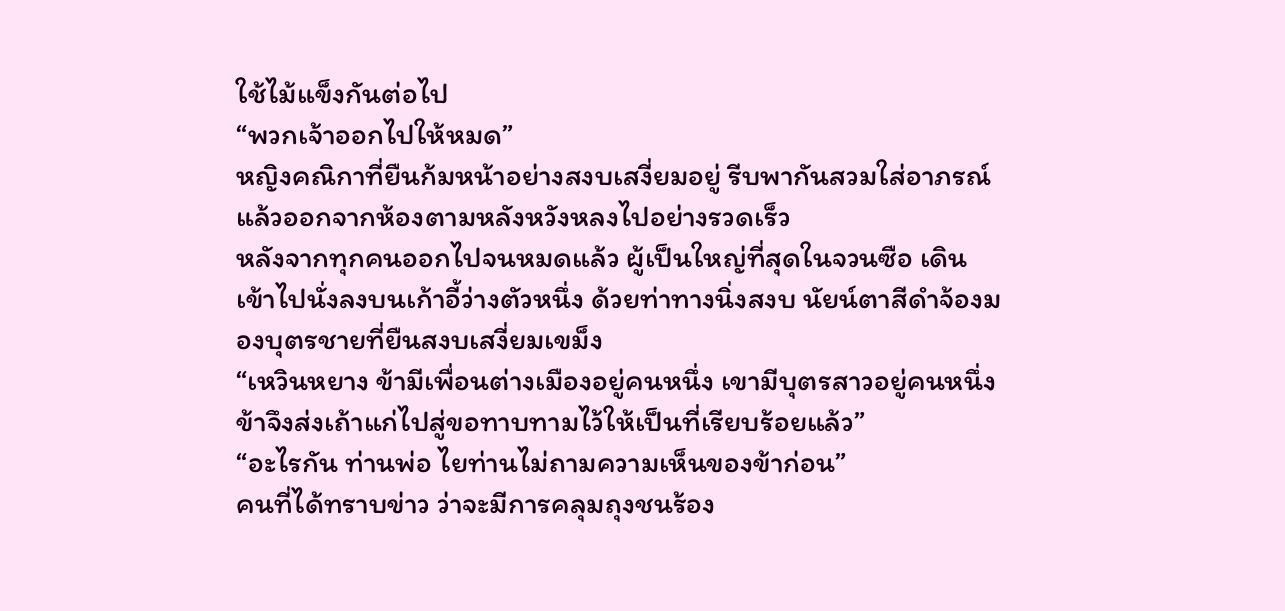ใช้ไม้แข็งกันต่อไป
“พวกเจ้าออกไปให้หมด”
หญิงคณิกาที่ยืนก้มหน้าอย่างสงบเสงี่ยมอยู่ รีบพากันสวมใส่อาภรณ์ แล้วออกจากห้องตามหลังหวังหลงไปอย่างรวดเร็ว
หลังจากทุกคนออกไปจนหมดแล้ว ผู้เป็นใหญ่ที่สุดในจวนซือ เดินเข้าไปนั่งลงบนเก้าอี้ว่างตัวหนึ่ง ด้วยท่าทางนิ่งสงบ นัยน์ตาสีดำจ้องมองบุตรชายที่ยืนสงบเสงี่ยมเขม็ง
“เหวินหยาง ข้ามีเพื่อนต่างเมืองอยู่คนหนึ่ง เขามีบุตรสาวอยู่คนหนึ่ง ข้าจึงส่งเถ้าแก่ไปสู่ขอทาบทามไว้ให้เป็นที่เรียบร้อยแล้ว”
“อะไรกัน ท่านพ่อ ไยท่านไม่ถามความเห็นของข้าก่อน”
คนที่ได้ทราบข่าว ว่าจะมีการคลุมถุงชนร้อง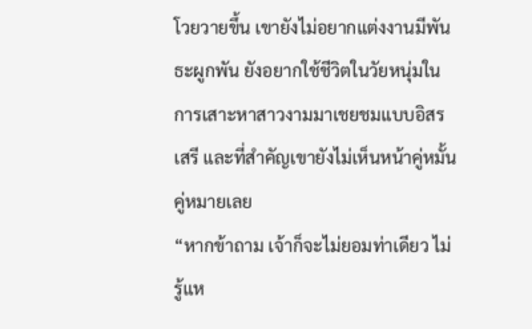โวยวายขึ้น เขายังไม่อยากแต่งงานมีพันธะผูกพัน ยังอยากใช้ชีวิตในวัยหนุ่มในการเสาะหาสาวงามมาเชยชมแบบอิสรเสรี และที่สำคัญเขายังไม่เห็นหน้าคู่หมั้นคู่หมายเลย
“หากข้าถาม เจ้าก็จะไม่ยอมท่าเดียว ไม่รู้แห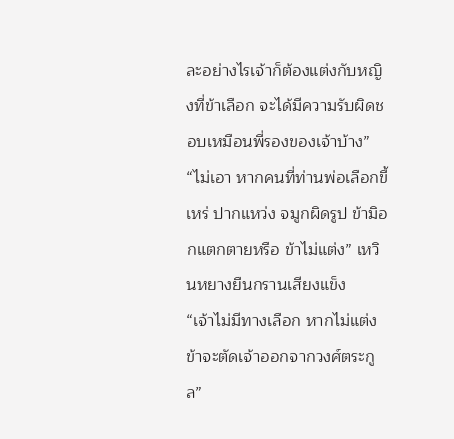ละอย่างไรเจ้าก็ต้องแต่งกับหญิงที่ข้าเลือก จะได้มีความรับผิดชอบเหมือนพี่รองของเจ้าบ้าง”
“ไม่เอา หากคนที่ท่านพ่อเลือกขี้เหร่ ปากแหว่ง จมูกผิดรูป ข้ามิอกแตกตายหรือ ข้าไม่แต่ง” เหวินหยางยืนกรานเสียงแข็ง
“เจ้าไม่มีทางเลือก หากไม่แต่งข้าจะตัดเจ้าออกจากวงศ์ตระกูล”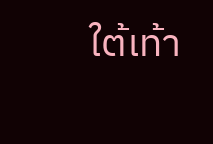ใต้เท้า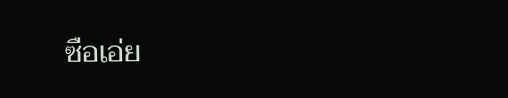ซือเอ่ย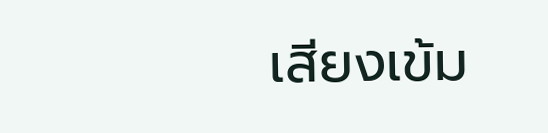เสียงเข้ม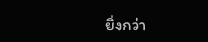ยิ่งกว่า